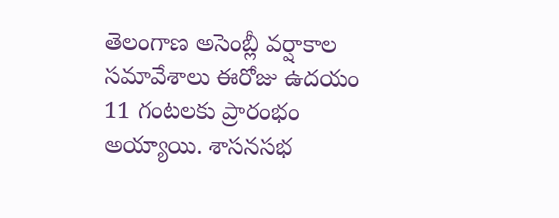తెలంగాణ అసెంబ్లీ వర్షాకాల సమావేశాలు ఈరోజు ఉదయం 11 గంటలకు ప్రారంభం అయ్యాయి. శాసనసభ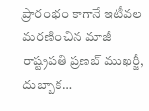ప్రారంభం కాగానే ఇటీవల మరణించిన మాజీ రాష్ట్రపతి ప్రణబ్ ముఖర్జీ, దుబ్బాక…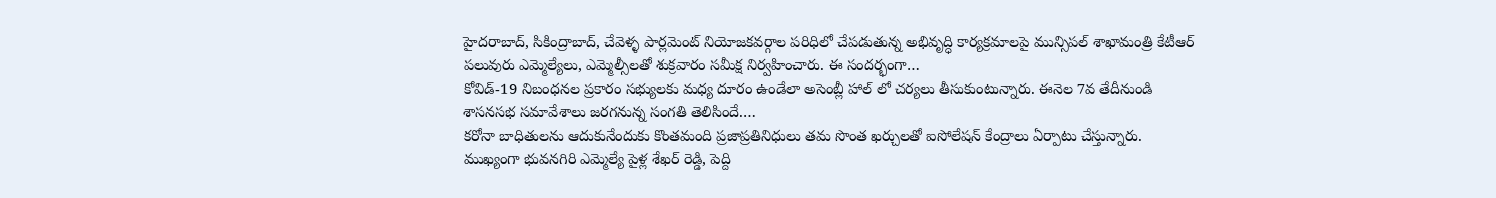హైదరాబాద్, సికింద్రాబాద్, చేవెళ్ళ పార్లమెంట్ నియోజకవర్గాల పరిధిలో చేపడుతున్న అభివృద్ధి కార్యక్రమాలపై మున్సిపల్ శాఖామంత్రి కేటీఆర్ పలువురు ఎమ్మెల్యేలు, ఎమ్మెల్సీలతో శుక్రవారం సమీక్ష నిర్వహించారు. ఈ సందర్భంగా…
కోవిడ్-19 నిబంధనల ప్రకారం సభ్యులకు మధ్య దూరం ఉండేలా అసెంబ్లీ హాల్ లో చర్యలు తీసుకుంటున్నారు. ఈనెల 7వ తేదీనుండి శాసనసభ సమావేశాలు జరగనున్న సంగతి తెలిసిందే.…
కరోనా బాధితులను ఆదుకునేందుకు కొంతమంది ప్రజాప్రతినిధులు తమ సొంత ఖర్చులతో ఐసోలేషన్ కేంద్రాలు ఏర్పాటు చేస్తున్నారు. ముఖ్యంగా భువనగిరి ఎమ్మెల్యే పైళ్ల శేఖర్ రెడ్డి, పెద్ది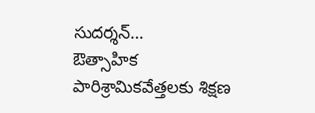సుదర్శన్…
ఔత్సాహిక పారిశ్రామికవేత్తలకు శిక్షణ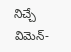నిచ్చే విమెన్-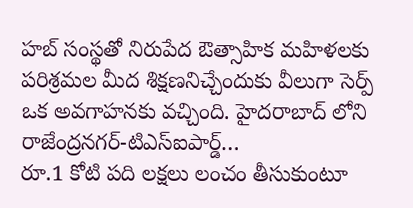హబ్ సంస్థతో నిరుపేద ఔత్సాహిక మహిళలకు పరిశ్రమల మీద శిక్షణనిచ్చేందుకు వీలుగా సెర్ప్ ఒక అవగాహనకు వచ్చింది. హైదరాబాద్ లోని రాజేంద్రనగర్-టిఎస్ఐపార్డ్…
రూ.1 కోటి పది లక్షలు లంచం తీసుకుంటూ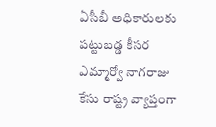ఏసీబీ అధికారులకు పట్టుబడ్డ కీసర ఎమ్మార్వో నాగరాజు కేసు రాష్ట్ర వ్యాప్తంగా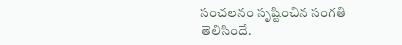సంచలనం సృష్టించిన సంగతి తెలిసిందే.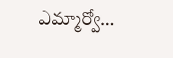ఎమ్మార్వో…